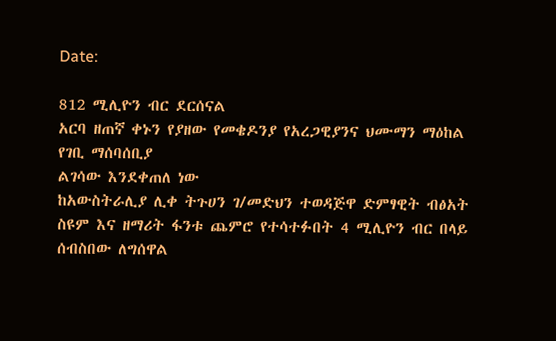Date:

812 ሚሊዮን ብር ደርሰናል
አርባ ዘጠኛ ቀኑን የያዘው የመቄዶንያ የአረጋዊያንና ህሙማን ማዕከል የገቢ ማሰባሰቢያ
ልገሳው እንደቀጠለ ነው
ከአውስትራሊያ ሊቀ ትጉሀን ገ/መድህን ተወዳጅዋ ድምፃዊት ብፅአት ስዩም እና ዘማሪት ፋንቱ ጨምሮ የተሳተፉበት 4 ሚሊዮን ብር በላይ ሰብስበው ለግሰዋል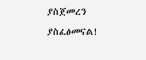ያስጀመረን ያስፈፅመናል!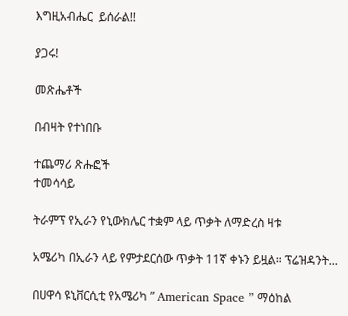እግዚአብሔር  ይሰራል!!

ያጋሩ!

መጽሔቶች

በብዛት የተነበቡ

ተጨማሪ ጽሑፎች
ተመሳሳይ

ትራምፕ የኢራን የኒውክሌር ተቋም ላይ ጥቃት ለማድረስ ዛቱ

አሜሪካ በኢራን ላይ የምታደርሰው ጥቃት 11ኛ ቀኑን ይዟል። ፕሬዝዳንት...

በሀዋሳ ዩኒቨርሲቲ የአሜሪካ ” American Space ” ማዕከል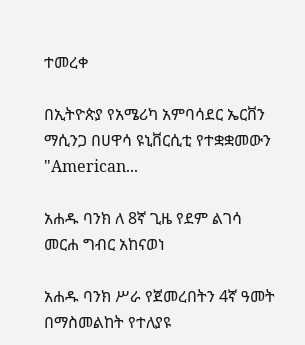ተመረቀ

በኢትዮጵያ የአሜሪካ አምባሳደር ኤርቨን ማሲንጋ በሀዋሳ ዩኒቨርሲቲ የተቋቋመውን "American...

አሐዱ ባንክ ለ 8ኛ ጊዜ የደም ልገሳ መርሐ ግብር አከናወነ

አሐዱ ባንክ ሥራ የጀመረበትን 4ኛ ዓመት በማስመልከት የተለያዩ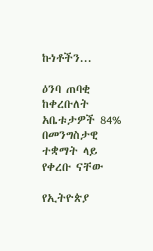ኩነቶችን...

ዕንባ ጠባቂ ከቀረቡለት አቤቱታዎች 84% በመንግስታዊ ተቋማት ላይ የቀረቡ ናቸው

የኢትዮጵያ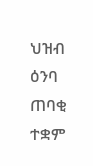ህዝብ ዕንባ ጠባቂ ተቋም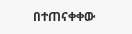በተጠናቀቀው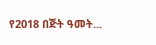የ2018 በጅት ዓመት...